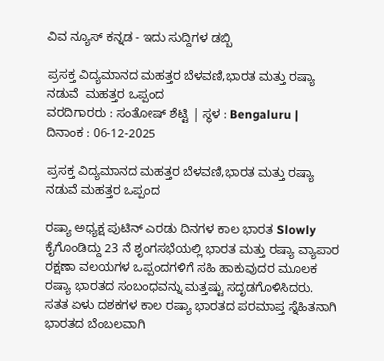ವಿವ ನ್ಯೂಸ್ ಕನ್ನಡ - ಇದು ಸುದ್ದಿಗಳ ಡಬ್ಬಿ

ಪ್ರಸಕ್ತ ವಿದ್ಯಮಾನದ ಮಹತ್ತರ ಬೆಳವಣಿ,ಭಾರತ ಮತ್ತು ರಷ್ಯಾ ನಡುವೆ  ಮಹತ್ತರ ಒಪ್ಪಂದ
ವರದಿಗಾರರು : ಸಂತೋಷ್ ಶೆಟ್ಟಿ | ಸ್ಥಳ : Bengaluru | ದಿನಾಂಕ : 06-12-2025

ಪ್ರಸಕ್ತ ವಿದ್ಯಮಾನದ ಮಹತ್ತರ ಬೆಳವಣಿ,ಭಾರತ ಮತ್ತು ರಷ್ಯಾ ನಡುವೆ ಮಹತ್ತರ ಒಪ್ಪಂದ

ರಷ್ಯಾ ಅಧ್ಯಕ್ಷ ಪುಟಿನ್ ಎರಡು ದಿನಗಳ ಕಾಲ ಭಾರತ Slowly ಕೈಗೊಂಡಿದ್ದು 23 ನೆ ಶೃಂಗಸಭೆಯಲ್ಲಿ ಭಾರತ ಮತ್ತು ರಷ್ಯಾ ವ್ಯಾಪಾರ ರಕ್ಷಣಾ ವಲಯಗಳ ಒಪ್ಪಂದಗಳಿಗೆ ಸಹಿ ಹಾಕುವುದರ ಮೂಲಕ ರಷ್ಯಾ ಭಾರತದ ಸಂಬಂಧವನ್ನು ಮತ್ತಷ್ಟು ಸದೃಡಗೊಳಿಸಿದರು. ಸತತ ಏಳು ದಶಕಗಳ ಕಾಲ ರಷ್ಯಾ ಭಾರತದ ಪರಮಾಪ್ತ ಸ್ನೆಹಿತನಾಗಿ ಭಾರತದ ಬೆಂಬಲವಾಗಿ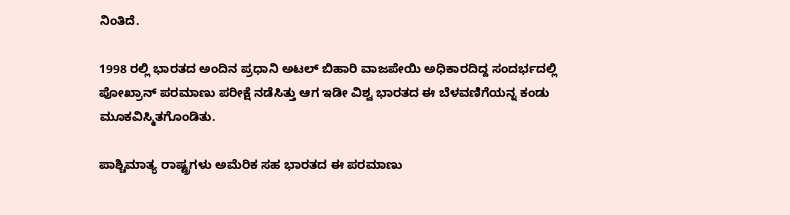ನಿಂತಿದೆ.

1998 ರಲ್ಲಿ ಭಾರತದ ಅಂದಿನ ಪ್ರಧಾನಿ ಅಟಲ್ ಬಿಹಾರಿ ವಾಜಪೇಯಿ ಅಧಿಕಾರದಿದ್ದ ಸಂದರ್ಭದಲ್ಲಿ ಪೋಖ್ರಾನ್ ಪರಮಾಣು ಪರೀಕ್ಷೆ ನಡೆಸಿತ್ತು‌ ಆಗ ಇಡೀ ವಿಶ್ವ ಭಾರತದ ಈ ಬೆಳವಣಿಗೆಯನ್ನ ಕಂಡು ಮೂಕವಿಸ್ಮಿತಗೊಂಡಿತು.

ಪಾಶ್ಚಿಮಾತ್ಯ ರಾಷ್ಟ್ರಗಳು ಅಮೆರಿಕ ಸಹ ಭಾರತದ ಈ ಪರಮಾಣು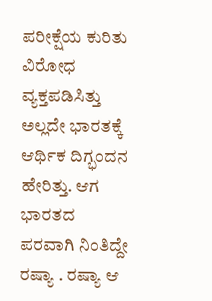ಪರೀಕ್ಷೆಯ ಕುರಿತು ವಿರೋಧ ವ್ಯಕ್ತಪಡಿಸಿತ್ತು ಅಲ್ಲದೇ ಭಾರತಕ್ಕೆ ಆರ್ಥಿಕ ದಿಗ್ಭಂದನ ಹೇರಿತ್ತು. ಆಗ ಭಾರತದ ಪರವಾಗಿ ನಿಂತಿದ್ದೇ ರಷ್ಯಾ . ರಷ್ಯಾ ಆ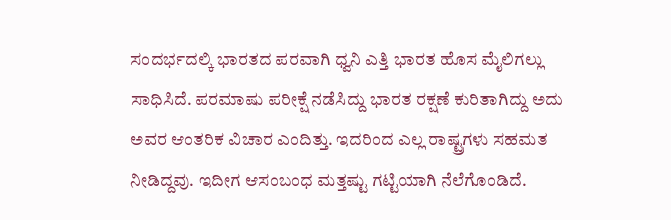ಸಂದರ್ಭದಲ್ಕಿ ಭಾರತದ ಪರವಾಗಿ ಧ್ವನಿ ಎತ್ತಿ ಭಾರತ ಹೊಸ ಮೈಲಿಗಲ್ಲು ಸಾಧಿಸಿದೆ. ಪರಮಾಷು ಪರೀಕ್ಷೆ ನಡೆಸಿದ್ದು ಭಾರತ ರಕ್ಷಣೆ ಕುರಿತಾಗಿದ್ದು ಅದು ಅವರ ಆಂತರಿಕ ವಿಚಾರ ಎಂದಿತ್ತು. ಇದರಿಂದ ಎಲ್ಲ ರಾಷ್ಟ್ರಗಳು ಸಹಮತ ನೀಡಿದ್ದವು. ಇದೀಗ ಆಸಂಬಂಧ ಮತ್ತಷ್ಟು ಗಟ್ಟಿಯಾಗಿ ನೆಲೆಗೊಂಡಿದೆ.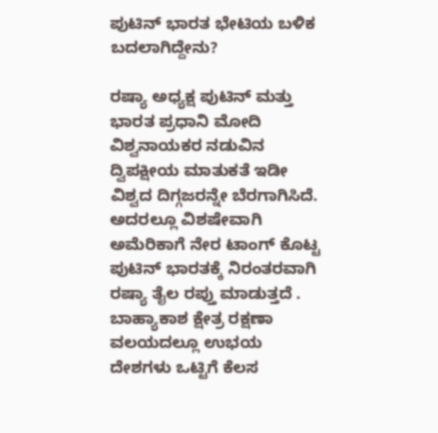ಪುಟಿನ್ ಭಾರತ ಭೇಟಿಯ ಬಳಿಕ ಬದಲಾಗಿದ್ದೇನು?

ರಷ್ಯಾ ಅಧ್ಯಕ್ಷ ಪುಟಿನ್ ಮತ್ತು ಭಾರತ ಪ್ರಧಾನಿ ಮೋದಿ ವಿಶ್ವನಾಯಕರ ನಡುವಿನ ದ್ವಿಪಕ್ಷೀಯ ಮಾತುಕತೆ ಇಡೀ ವಿಶ್ವದ ದಿಗ್ಗಜರನ್ನೇ ಬೆರಗಾಗಿಸಿದೆ. ಅದರಲ್ಲೂ ವಿಶಷೇವಾಗಿ ಅಮೆರಿಕಾಗೆ ನೇರ ಟಾಂಗ್ ಕೊಟ್ಟ ಪುಟಿನ್ ಭಾರತಕ್ಕೆ ನಿರಂತರವಾಗಿ ರಷ್ಯಾ ತೈಲ ರಪ್ತು ಮಾಡುತ್ತದೆ . ಬಾಹ್ಯಾಕಾಶ ಕ್ಷೇತ್ರ ರಕ್ಷಣಾ ವಲಯದಲ್ಲೂ ಉಭಯ ದೇಶಗಳು ಒಟ್ಟಿಗೆ ಕೆಲಸ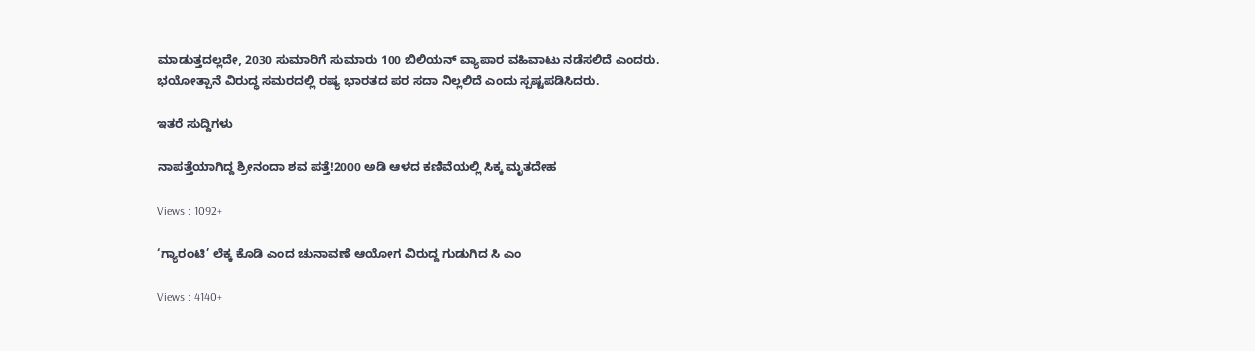ಮಾಡುತ್ತದಲ್ಲದೇ, 2030 ಸುಮಾರಿಗೆ ಸುಮಾರು 100 ಬಿಲಿಯನ್ ವ್ಯಾಪಾರ ವಹಿವಾಟು ನಡೆಸಲಿದೆ ಎಂದರು. ಭಯೋತ್ಪಾನೆ ವಿರುದ್ಧ ಸಮರದಲ್ಲಿ ರಷ್ಯ ಭಾರತದ ಪರ ಸದಾ ನಿಲ್ಲಲಿದೆ ಎಂದು ಸ್ಪಷ್ಟಪಡಿಸಿದರು.

ಇತರೆ ಸುದ್ದಿಗಳು

ನಾಪತ್ತೆಯಾಗಿದ್ದ ಶ್ರೀನಂದಾ ಶವ ಪತ್ತೆ!2000 ಅಡಿ ಆಳದ ಕಣಿವೆಯಲ್ಲಿ ಸಿಕ್ಕ ಮೃತದೇಹ

Views : 1092+

‘ಗ್ಯಾರಂಟಿ’ ಲೆಕ್ಕ ಕೊಡಿ ಎಂದ ಚುನಾವಣೆ ಆಯೋಗ ವಿರುದ್ದ ಗುಡುಗಿದ ಸಿ ಎಂ

Views : 4140+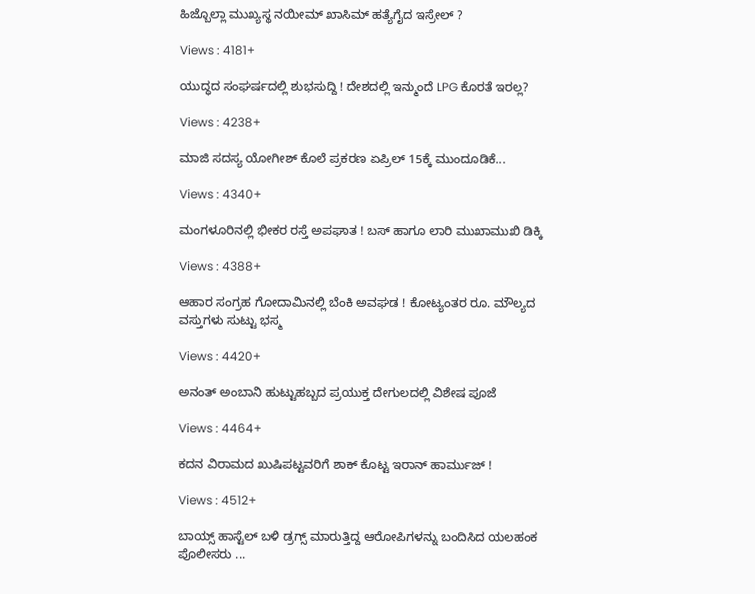ಹಿಜ್ಬೊಲ್ಲಾ ಮುಖ್ಯಸ್ಥ ನಯೀಮ್ ಖಾಸಿಮ್ ಹತ್ಯೆಗೈದ ಇಸ್ರೇಲ್ ?

Views : 4181+

ಯುದ್ಧದ ಸಂಘರ್ಷದಲ್ಲಿ ಶುಭಸುದ್ದಿ ! ದೇಶದಲ್ಲಿ ಇನ್ಮುಂದೆ LPG ಕೊರತೆ ಇರಲ್ಲ?

Views : 4238+

ಮಾಜಿ ಸದಸ್ಯ ಯೋಗೀಶ್ ಕೊಲೆ ಪ್ರಕರಣ ಏಪ್ರಿಲ್ 15ಕ್ಕೆ ಮುಂದೂಡಿಕೆ...

Views : 4340+

ಮಂಗಳೂರಿನಲ್ಲಿ ಭೀಕರ ರಸ್ತೆ ಅಪಘಾತ ! ಬಸ್ ಹಾಗೂ ಲಾರಿ ಮುಖಾಮುಖಿ ಡಿಕ್ಕಿ

Views : 4388+

ಆಹಾರ ಸಂಗ್ರಹ ಗೋದಾಮಿನಲ್ಲಿ ಬೆಂಕಿ ಅವಘಡ ! ಕೋಟ್ಯಂತರ ರೂ. ಮೌಲ್ಯದ ವಸ್ತುಗಳು ಸುಟ್ಟು ಭಸ್ಮ

Views : 4420+

ಅನಂತ್ ಅಂಬಾನಿ ಹುಟ್ಟುಹಬ್ಬದ ಪ್ರಯುಕ್ತ ದೇಗುಲದಲ್ಲಿ ವಿಶೇಷ ಪೂಜೆ

Views : 4464+

ಕದನ ವಿರಾಮದ ಖುಷಿಪಟ್ಟವರಿಗೆ ಶಾಕ್ ಕೊಟ್ಟ ಇರಾನ್‌ ಹಾರ್ಮುಜ್‌ !

Views : 4512+

ಬಾಯ್ಸ್ ಹಾಸ್ಟೆಲ್‌ ಬಳಿ ಡ್ರಗ್ಸ್‌ ಮಾರುತ್ತಿದ್ದ ಆರೋಪಿಗಳನ್ನು ಬಂದಿಸಿದ ಯಲಹಂಕ ಪೊಲೀಸರು ...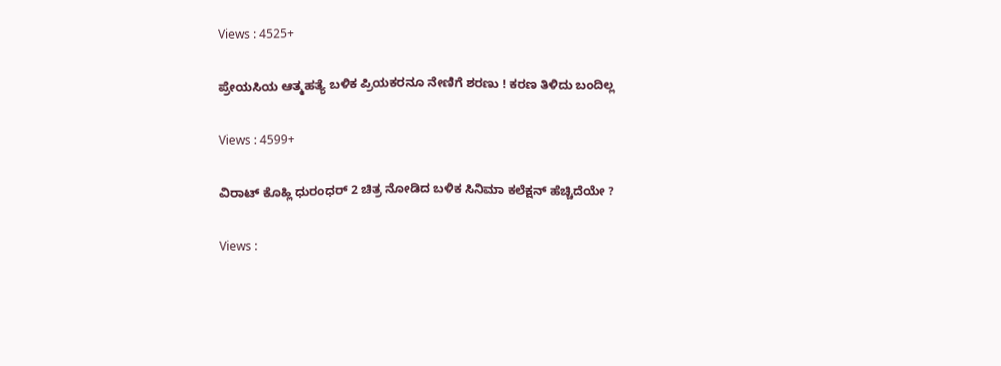Views : 4525+

ಪ್ರೇಯಸಿಯ ಆತ್ಮಹತ್ಯೆ ಬಳಿಕ ಪ್ರಿಯಕರನೂ ನೇಣಿಗೆ ಶರಣು ! ಕರಣ ತಿಳಿದು ಬಂದಿಲ್ಲ

Views : 4599+

ವಿರಾಟ್ ಕೊಹ್ಲಿ ಧುರಂಧರ್ 2 ಚಿತ್ರ ನೋಡಿದ ಬಳಿಕ ಸಿನಿಮಾ ಕಲೆಕ್ಷನ್ ಹೆಚ್ಚಿದೆಯೇ ?

Views :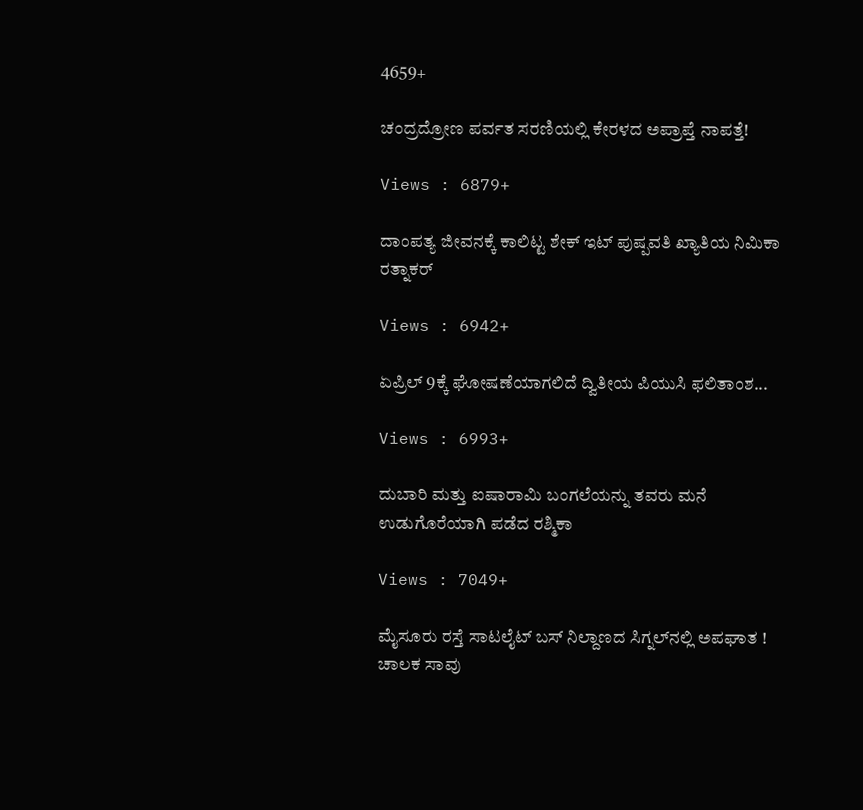4659+

ಚಂದ್ರದ್ರೋಣ ಪರ್ವತ ಸರಣಿಯಲ್ಲಿ ಕೇರಳದ ಅಪ್ರಾಪ್ತೆ ನಾಪತ್ತೆ!

Views : 6879+

ದಾಂಪತ್ಯ ಜೀವನಕ್ಕೆ ಕಾಲಿಟ್ಟ ಶೇಕ್ ಇಟ್ ಪುಷ್ಪವತಿ ಖ್ಯಾತಿಯ ನಿಮಿಕಾ ರತ್ನಾಕರ್

Views : 6942+

ಏಪ್ರಿಲ್ 9ಕ್ಕೆ ಘೋಷಣೆಯಾಗಲಿದೆ ದ್ವಿತೀಯ ಪಿಯುಸಿ ಫಲಿತಾಂಶ...

Views : 6993+

ದುಬಾರಿ ಮತ್ತು ಐಷಾರಾಮಿ ಬಂಗಲೆಯನ್ನು ತವರು ಮನೆ ಉಡುಗೊರೆಯಾಗಿ ಪಡೆದ ರಶ್ಮಿಕಾ

Views : 7049+

ಮೈಸೂರು ರಸ್ತೆ ಸಾಟಲೈಟ್ ಬಸ್ ನಿಲ್ದಾಣದ ಸಿಗ್ನಲ್‌ನಲ್ಲಿ ಅಪಘಾತ ! ಚಾಲಕ ಸಾವು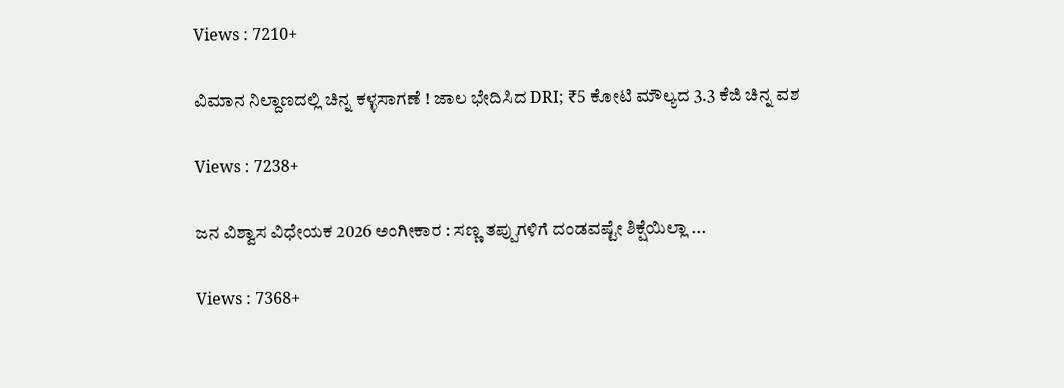Views : 7210+

ವಿಮಾನ ನಿಲ್ದಾಣದಲ್ಲಿ ಚಿನ್ನ ಕಳ್ಳಸಾಗಣೆ ! ಜಾಲ ಭೇದಿಸಿದ DRI; ₹5 ಕೋಟಿ ಮೌಲ್ಯದ 3.3 ಕೆಜಿ ಚಿನ್ನ ವಶ

Views : 7238+

ಜನ ವಿಶ್ವಾಸ ವಿಧೇಯಕ 2026 ಅಂಗೀಕಾರ : ಸಣ್ಣ ತಪ್ಪುಗಳಿಗೆ ದಂಡವಷ್ಟೇ ಶಿಕ್ಷೆಯಿಲ್ಲಾ ...

Views : 7368+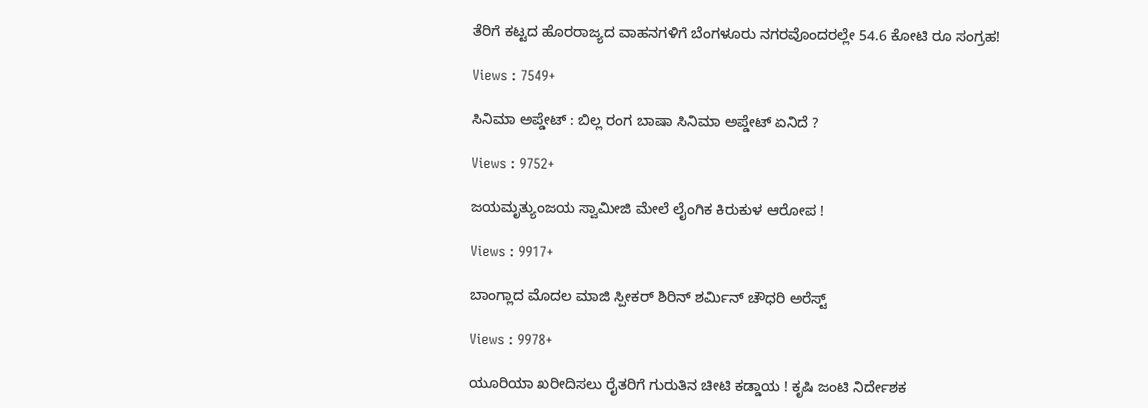ತೆರಿಗೆ ಕಟ್ಟದ ಹೊರರಾಜ್ಯದ ವಾಹನಗಳಿಗೆ ಬೆಂಗಳೂರು ನಗರವೊಂದರಲ್ಲೇ 54.6 ಕೋಟಿ ರೂ ಸಂಗ್ರಹ!

Views : 7549+

ಸಿನಿಮಾ ಅಪ್ಡೇಟ್ : ಬಿಲ್ಲ ರಂಗ ಬಾಷಾ ಸಿನಿಮಾ ಅಪ್ಡೇಟ್ ಏನಿದೆ ?

Views : 9752+

ಜಯಮೃತ್ಯುಂಜಯ ಸ್ವಾಮೀಜಿ ಮೇಲೆ ಲೈಂಗಿಕ ಕಿರುಕುಳ ಆರೋಪ !

Views : 9917+

ಬಾಂಗ್ಲಾದ ಮೊದಲ ಮಾಜಿ ಸ್ಪೀಕರ್ ಶಿರಿನ್ ಶರ್ಮಿನ್ ಚೌಧರಿ ಅರೆಸ್ಟ್‌

Views : 9978+

ಯೂರಿಯಾ ಖರೀದಿಸಲು ರೈತರಿಗೆ ಗುರುತಿನ ಚೀಟಿ ಕಡ್ಡಾಯ ! ಕೃಷಿ ಜಂಟಿ ನಿರ್ದೇಶಕ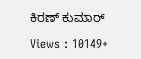ಕಿರಣ್ ಕುಮಾರ್

Views : 10149+